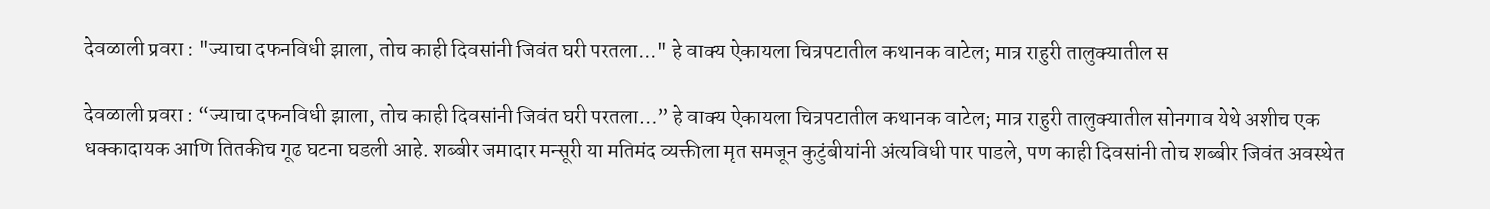देवळाली प्रवरा : "ज्याचा दफनविधी झाला, तोच काही दिवसांनी जिवंत घरी परतला..." हे वाक्य ऐकायला चित्रपटातील कथानक वाटेल; मात्र राहुरी तालुक्यातील स

देवळाली प्रवरा : “ज्याचा दफनविधी झाला, तोच काही दिवसांनी जिवंत घरी परतला…” हे वाक्य ऐकायला चित्रपटातील कथानक वाटेल; मात्र राहुरी तालुक्यातील सोनगाव येथे अशीच एक धक्कादायक आणि तितकीच गूढ घटना घडली आहे. शब्बीर जमादार मन्सूरी या मतिमंद व्यक्तीला मृत समजून कुटुंबीयांनी अंत्यविधी पार पाडले, पण काही दिवसांनी तोच शब्बीर जिवंत अवस्थेत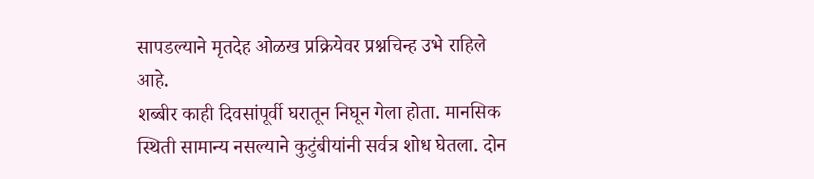सापडल्याने मृतदेह ओळख प्रक्रियेवर प्रश्नचिन्ह उभे राहिले आहे.
शब्बीर काही दिवसांपूर्वी घरातून निघून गेला होता. मानसिक स्थिती सामान्य नसल्याने कुटुंबीयांनी सर्वत्र शोध घेतला. दोन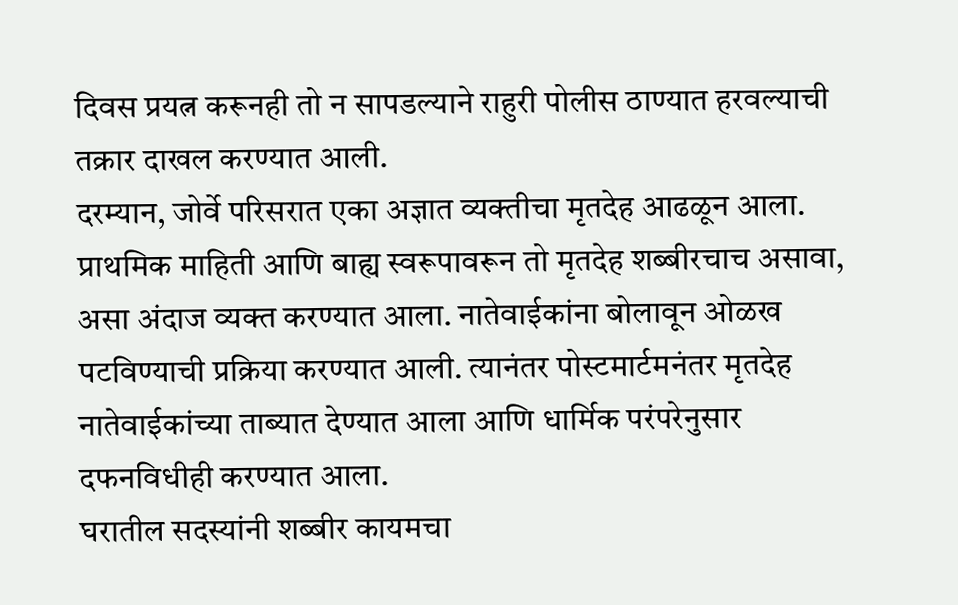दिवस प्रयत्न करूनही तो न सापडल्याने राहुरी पोलीस ठाण्यात हरवल्याची तक्रार दाखल करण्यात आली.
दरम्यान, जोर्वे परिसरात एका अज्ञात व्यक्तीचा मृतदेह आढळून आला. प्राथमिक माहिती आणि बाह्य स्वरूपावरून तो मृतदेह शब्बीरचाच असावा, असा अंदाज व्यक्त करण्यात आला. नातेवाईकांना बोलावून ओळख पटविण्याची प्रक्रिया करण्यात आली. त्यानंतर पोस्टमार्टमनंतर मृतदेह नातेवाईकांच्या ताब्यात देण्यात आला आणि धार्मिक परंपरेनुसार दफनविधीही करण्यात आला.
घरातील सदस्यांनी शब्बीर कायमचा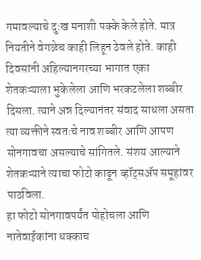गमावल्याचे दु:ख मनाशी पक्के केले होते. मात्र नियतीने वेगळेच काही लिहून ठेवले होते. काही दिवसांनी अहिल्यानगरच्या भागात एका शेतकऱ्याला भुकेलेला आणि भरकटलेला शब्बीर दिसला. त्याने अन्न दिल्यानंतर संवाद साधला असता त्या व्यक्तीने स्वतःचे नाव शब्बीर आणि आपण सोनगावचा असल्याचे सांगितले. संशय आल्याने शेतकऱ्याने त्याचा फोटो काढून व्हॉट्सॲप समूहांवर पाठविला.
हा फोटो सोनगावपर्यंत पोहोचला आणि नातेवाईकांना धक्काच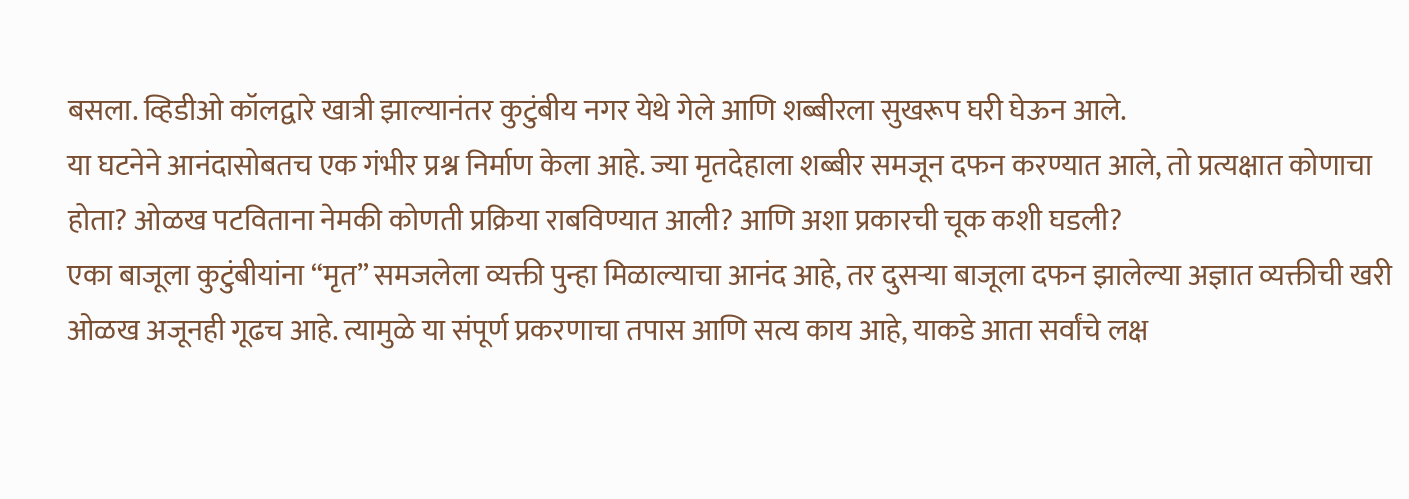बसला. व्हिडीओ कॉलद्वारे खात्री झाल्यानंतर कुटुंबीय नगर येथे गेले आणि शब्बीरला सुखरूप घरी घेऊन आले.
या घटनेने आनंदासोबतच एक गंभीर प्रश्न निर्माण केला आहे. ज्या मृतदेहाला शब्बीर समजून दफन करण्यात आले, तो प्रत्यक्षात कोणाचा होता? ओळख पटविताना नेमकी कोणती प्रक्रिया राबविण्यात आली? आणि अशा प्रकारची चूक कशी घडली?
एका बाजूला कुटुंबीयांना “मृत” समजलेला व्यक्ती पुन्हा मिळाल्याचा आनंद आहे, तर दुसऱ्या बाजूला दफन झालेल्या अज्ञात व्यक्तीची खरी ओळख अजूनही गूढच आहे. त्यामुळे या संपूर्ण प्रकरणाचा तपास आणि सत्य काय आहे, याकडे आता सर्वांचे लक्ष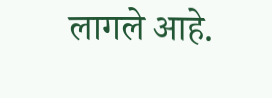लागले आहे.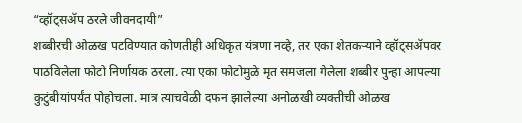“व्हॉट्सॲप ठरले जीवनदायी”
शब्बीरची ओळख पटविण्यात कोणतीही अधिकृत यंत्रणा नव्हे, तर एका शेतकऱ्याने व्हॉट्सॲपवर पाठविलेला फोटो निर्णायक ठरला. त्या एका फोटोमुळे मृत समजला गेलेला शब्बीर पुन्हा आपल्या कुटुंबीयांपर्यंत पोहोचला. मात्र त्याचवेळी दफन झालेल्या अनोळखी व्यक्तीची ओळख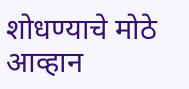शोधण्याचे मोठे आव्हान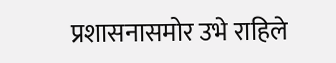प्रशासनासमोर उभे राहिले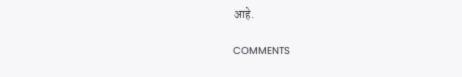आहे.

COMMENTS